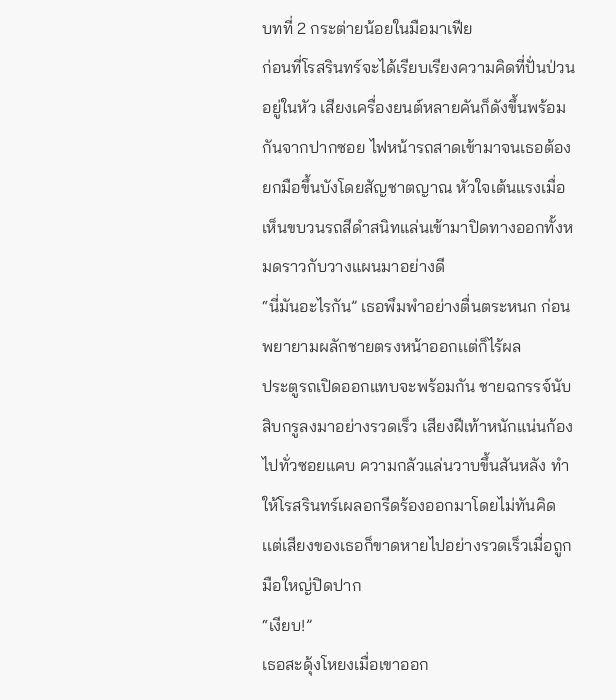บทที่ 2 กระต่ายน้อยในมือมาเฟีย
ก่อนที่โรสรินทร์จะได้เรียบเรียงความคิดที่ปั่นป่วนอยู่ในหัว เสียงเครื่องยนต์หลายคันก็ดังขึ้นพร้อมกันจากปากซอย ไฟหน้ารถสาดเข้ามาจนเธอต้องยกมือขึ้นบังโดยสัญชาตญาณ หัวใจเต้นแรงเมื่อเห็นขบวนรถสีดำสนิทแล่นเข้ามาปิดทางออกทั้งหมดราวกับวางแผนมาอย่างดี
“นี่มันอะไรกัน” เธอพึมพำอย่างตื่นตระหนก ก่อนพยายามผลักชายตรงหน้าออกเเต่ก็ไร้ผล
ประตูรถเปิดออกแทบจะพร้อมกัน ชายฉกรรจ์นับสิบกรูลงมาอย่างรวดเร็ว เสียงฝีเท้าหนักแน่นก้องไปทั่วซอยแคบ ความกลัวแล่นวาบขึ้นสันหลัง ทำให้โรสรินทร์เผลอกรีดร้องออกมาโดยไม่ทันคิด เเต่เสียงของเธอก็ขาดหายไปอย่างรวดเร็วเมื่อถูกมือใหญ่ปิดปาก
“เงียบ!”
เธอสะดุ้งโหยงเมื่อเขาออก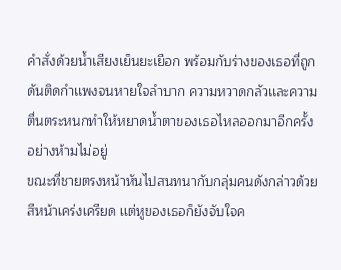คำสั่งด้วยน้ำเสียงเย็นยะเยือก พร้อมกับร่างของเธอที่ถูกดันติดกำเเพงจนหายใจลำบาก ความหวาดกลัวเเละความตื่นตระหนกทำให้หยาดน้ำตาของเธอไหลออกมาอีกครั้งอย่างห้ามไม่อยู่
ขณะที่ชายตรงหน้าหันไปสนทนากับกลุ่มคนดังกล่าวด้วยสีหน้าเคร่งเครียด เเต่หูของเธอก็ยังจับใจค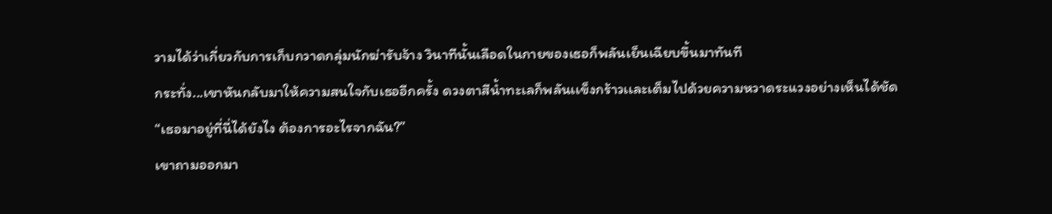วามได้ว่าเกี่ยวกับการเก็บกวาดกลุ่มนักฆ่ารับจ้าง วินาทีนั้นเลือดในกายของเธอก็พลันเย็นเฉียบขึ้นมาทันที
กระทั่ง...เขาหันกลับมาให้ความสนใจกับเธออีกครั้ง ดวงตาสีน้ำทะเลก็พลันเเข็งกร้าวเเละเต็มไปด้วยความหวาดระเเวงอย่างเห็นได้ชัด
“เธอมาอยู่ที่นี่ได้ยังไง ต้องการอะไรจากฉัน?”
เขาถามออกมา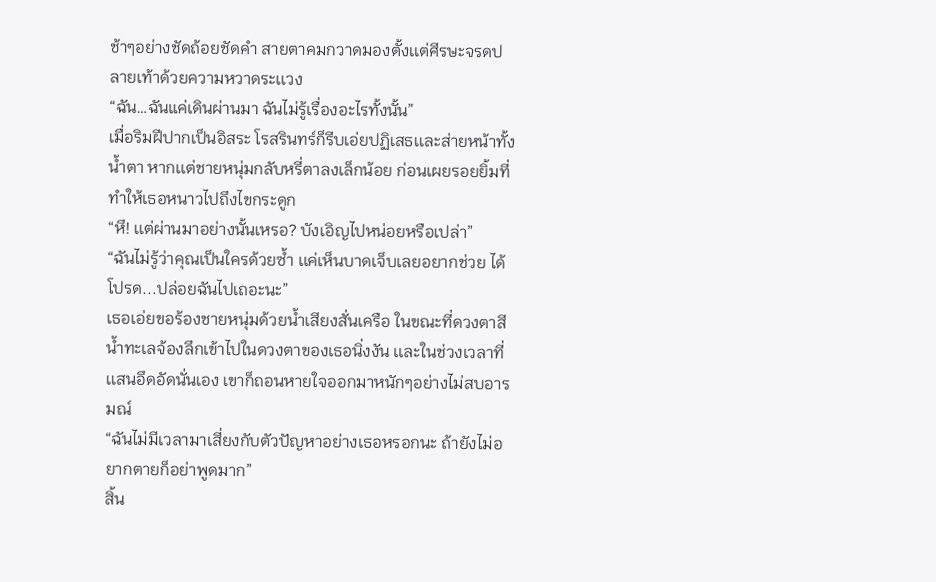ช้าๆอย่างชัดถ้อยชัดคำ สายตาคมกวาดมองตั้งเเต่ศีรษะจรดปลายเท้าด้วยความหวาดระเเวง
“ฉัน…ฉันแค่เดินผ่านมา ฉันไม่รู้เรื่องอะไรทั้งนั้น”
เมื่อริมฝีปากเป็นอิสระ โรสรินทร์ก็รีบเอ่ยปฏิเสธเเละส่ายหน้าทั้งน้ำตา หากเเต่ชายหนุ่มกลับหรี่ตาลงเล็กน้อย ก่อนเผยรอยยิ้มที่ทำให้เธอหนาวไปถึงไขกระดูก
“หึ! เเต่ผ่านมาอย่างนั้นเหรอ? บังเอิญไปหน่อยหรือเปล่า”
“ฉันไม่รู้ว่าคุณเป็นใครด้วยซ้ำ เเค่เห็นบาดเจ็บเลยอยากช่วย ได้โปรด...ปล่อยฉันไปเถอะนะ”
เธอเอ่ยขอร้องชายหนุ่มด้วยน้ำเสียงสั่นเครือ ในขณะที่ดวงตาสีน้ำทะเลจ้องลึกเข้าไปในดวงตาของเธอนิ่งงัน เเละในช่วงเวลาที่เเสนอึดอัดนั่นเอง เขาก็ถอนหายใจออกมาหนักๆอย่างไม่สบอารมณ์
“ฉันไม่มีเวลามาเสี่ยงกับตัวปัญหาอย่างเธอหรอกนะ ถ้ายังไม่อยากตายก็อย่าพูดมาก”
สิ้น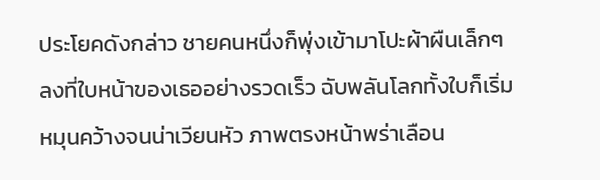ประโยคดังกล่าว ชายคนหนึ่งก็พุ่งเข้ามาโปะผ้าผืนเล็กๆลงที่ใบหน้าของเธออย่างรวดเร็ว ฉับพลันโลกทั้งใบก็เริ่มหมุนคว้างจนน่าเวียนหัว ภาพตรงหน้าพร่าเลือน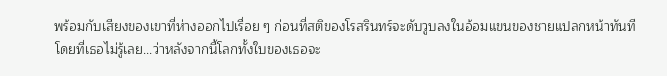พร้อมกับเสียงของเขาที่ห่างออกไปเรื่อย ๆ ก่อนที่สติของโรสรินทร์จะดับวูบลงในอ้อมแขนของชายแปลกหน้าทันที
โดยที่เธอไม่รู้เลย...ว่าหลังจากนี้โลกทั้งใบของเธอจะ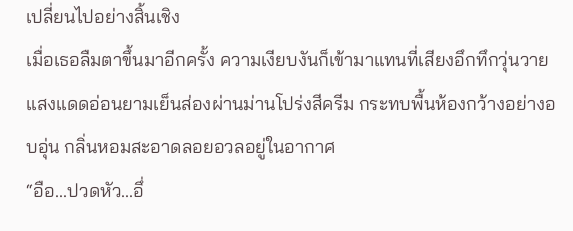เปลี่ยนไปอย่างสิ้นเชิง
เมื่อเธอลืมตาขึ้นมาอีกครั้ง ความเงียบงันก็เข้ามาแทนที่เสียงอึกทึกวุ่นวาย แสงแดดอ่อนยามเย็นส่องผ่านม่านโปร่งสีครีม กระทบพื้นห้องกว้างอย่างอบอุ่น กลิ่นหอมสะอาดลอยอวลอยู่ในอากาศ
“อือ...ปวดหัว...อึ่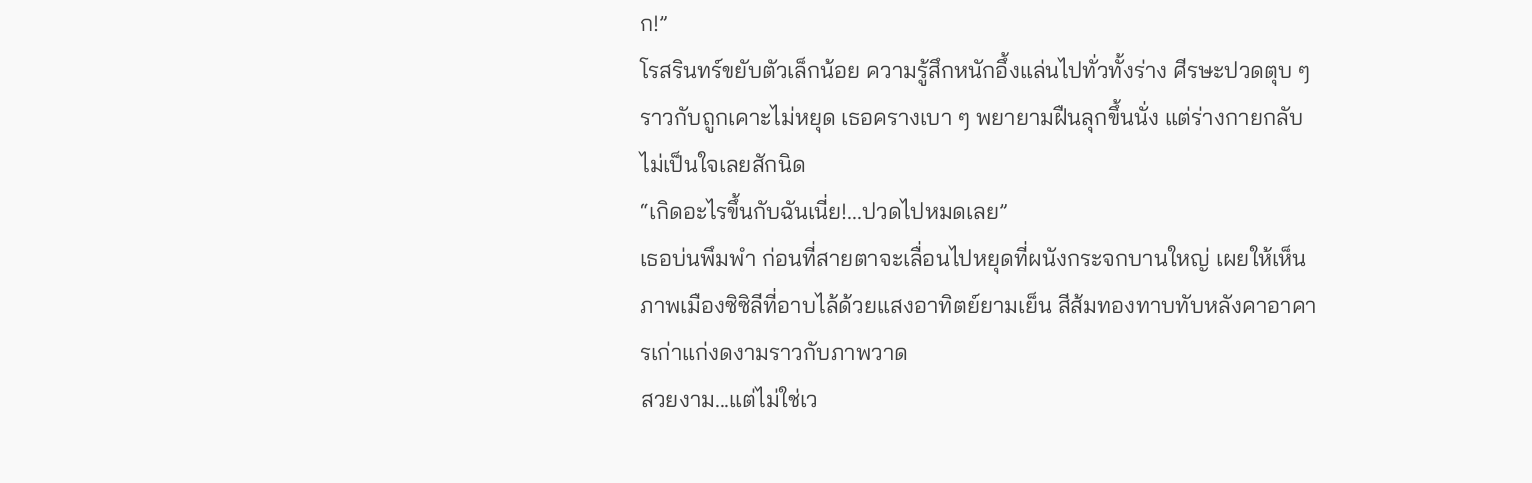ก!”
โรสรินทร์ขยับตัวเล็กน้อย ความรู้สึกหนักอึ้งแล่นไปทั่วทั้งร่าง ศีรษะปวดตุบ ๆ ราวกับถูกเคาะไม่หยุด เธอครางเบา ๆ พยายามฝืนลุกขึ้นนั่ง แต่ร่างกายกลับไม่เป็นใจเลยสักนิด
“เกิดอะไรขึ้นกับฉันเนี่ย!...ปวดไปหมดเลย”
เธอบ่นพึมพำ ก่อนที่สายตาจะเลื่อนไปหยุดที่ผนังกระจกบานใหญ่ เผยให้เห็นภาพเมืองซิซิลีที่อาบไล้ด้วยแสงอาทิตย์ยามเย็น สีส้มทองทาบทับหลังคาอาคารเก่าแก่งดงามราวกับภาพวาด
สวยงาม...แต่ไม่ใช่เว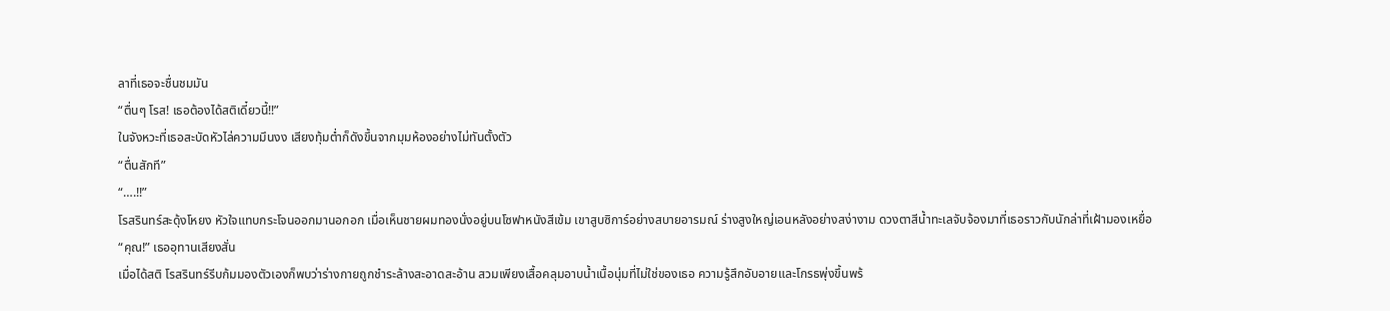ลาที่เธอจะชื่นชมมัน
“ตื่นๆ โรส! เธอต้องได้สติเดี๋ยวนี้!!”
ในจังหวะที่เธอสะบัดหัวไล่ความมึนงง เสียงทุ้มต่ำก็ดังขึ้นจากมุมห้องอย่างไม่ทันตั้งตัว
“ตื่นสักที”
“….!!”
โรสรินทร์สะดุ้งโหยง หัวใจแทบกระโจนออกมานอกอก เมื่อเห็นชายผมทองนั่งอยู่บนโซฟาหนังสีเข้ม เขาสูบซิการ์อย่างสบายอารมณ์ ร่างสูงใหญ่เอนหลังอย่างสง่างาม ดวงตาสีน้ำทะเลจับจ้องมาที่เธอราวกับนักล่าที่เฝ้ามองเหยื่อ
“คุณ!” เธออุทานเสียงสั่น
เมื่อได้สติ โรสรินทร์รีบก้มมองตัวเองก็พบว่าร่างกายถูกชำระล้างสะอาดสะอ้าน สวมเพียงเสื้อคลุมอาบน้ำเนื้อนุ่มที่ไม่ใช่ของเธอ ความรู้สึกอับอายและโกรธพุ่งขึ้นพร้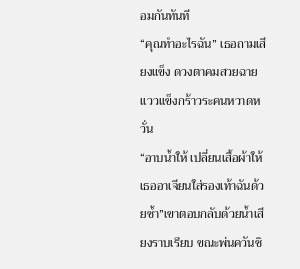อมกันทันที
“คุณทำอะไรฉัน” เธอถามเสียงแข็ง ดวงตาคมสวยฉายเเววเเข็งกร้าวระคนหวาดหวั่น
“อาบน้ำให้ เปลี่ยนเสื้อผ้าให้ เธออาเจียนใส่รองเท้าฉันด้วยซ้ำ”เขาตอบกลับด้วยน้ำเสียงราบเรียบ ขณะพ่นควันซิ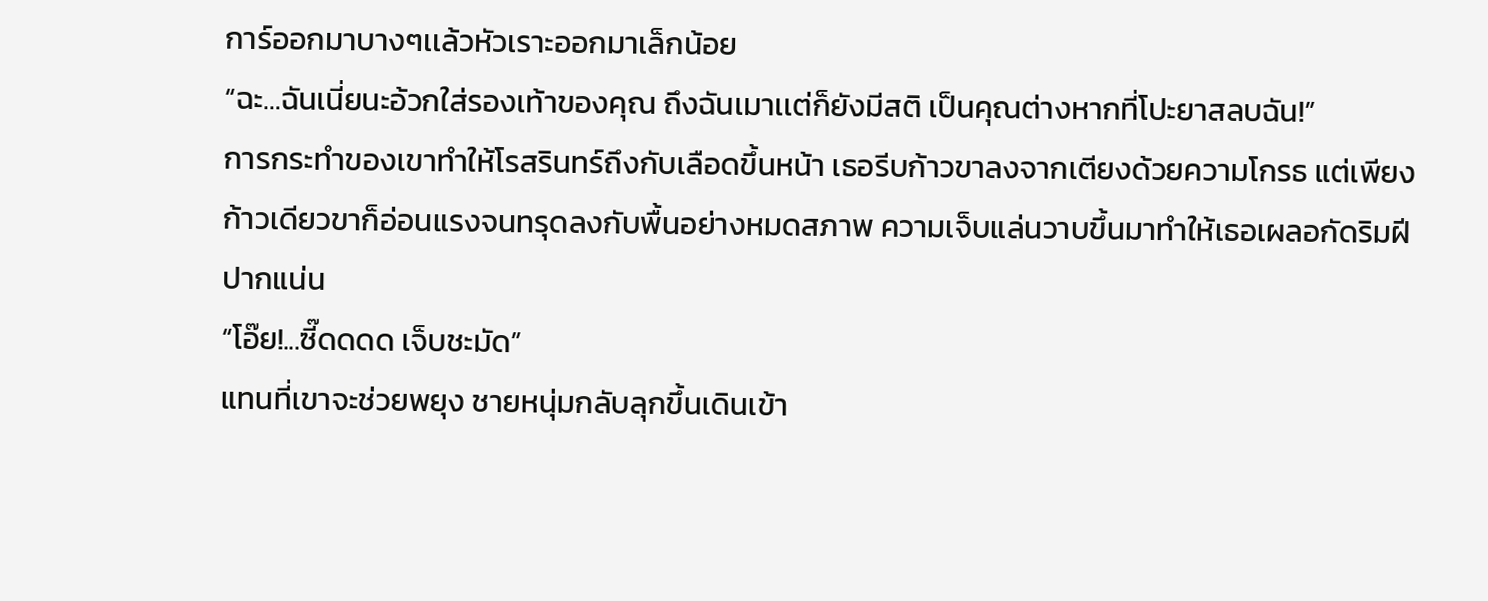การ์ออกมาบางๆเเล้วหัวเราะออกมาเล็กน้อย
“ฉะ…ฉันเนี่ยนะอ้วกใส่รองเท้าของคุณ ถึงฉันเมาเเต่ก็ยังมีสติ เป็นคุณต่างหากที่โปะยาสลบฉัน!”
การกระทำของเขาทำให้โรสรินทร์ถึงกับเลือดขึ้นหน้า เธอรีบก้าวขาลงจากเตียงด้วยความโกรธ แต่เพียงก้าวเดียวขาก็อ่อนแรงจนทรุดลงกับพื้นอย่างหมดสภาพ ความเจ็บแล่นวาบขึ้นมาทำให้เธอเผลอกัดริมฝีปากแน่น
“โอ๊ย!...ซี๊ดดดด เจ็บชะมัด”
แทนที่เขาจะช่วยพยุง ชายหนุ่มกลับลุกขึ้นเดินเข้า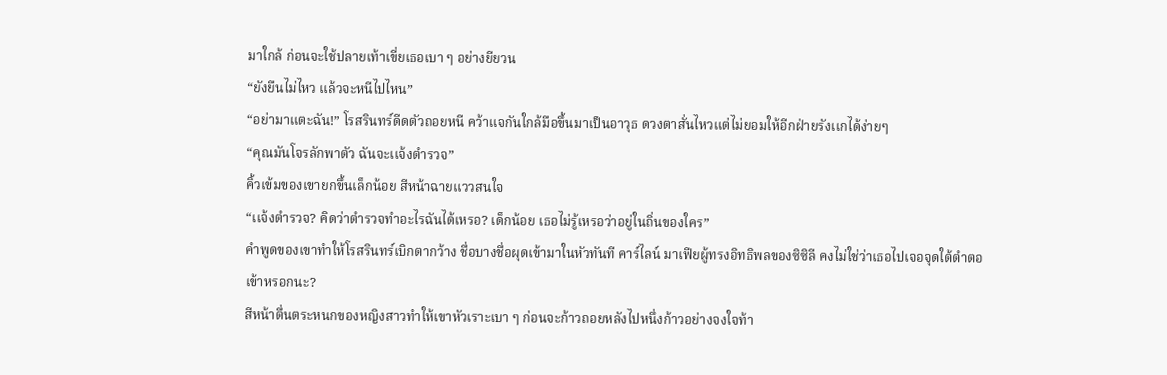มาใกล้ ก่อนจะใช้ปลายเท้าเขี่ยเธอเบา ๆ อย่างยียวน
“ยังยืนไม่ไหว แล้วจะหนีไปไหน”
“อย่ามาแตะฉัน!” โรสรินทร์ดีดตัวถอยหนี คว้าแจกันใกล้มือขึ้นมาเป็นอาวุธ ดวงตาสั่นไหวแต่ไม่ยอมให้อีกฝ่ายรังเเกได้ง่ายๆ
“คุณมันโจรลักพาตัว ฉันจะเเจ้งตำรวจ”
คิ้วเข้มของเขายกขึ้นเล็กน้อย สีหน้าฉายแววสนใจ
“เเจ้งตำรวจ? คิดว่าตำรวจทำอะไรฉันได้เหรอ? เด็กน้อย เธอไม่รู้เหรอว่าอยู่ในถิ่นของใคร”
คำพูดของเขาทำให้โรสรินทร์เบิกตากว้าง ชื่อบางชื่อผุดเข้ามาในหัวทันที คาร์ไลน์ มาเฟียผู้ทรงอิทธิพลของซิซิลี คงไม่ใช่ว่าเธอไปเจอจุดใต้ตำตอเข้าหรอกนะ?
สีหน้าตื่นตระหนกของหญิงสาวทำให้เขาหัวเราะเบา ๆ ก่อนจะก้าวถอยหลังไปหนึ่งก้าวอย่างจงใจท้า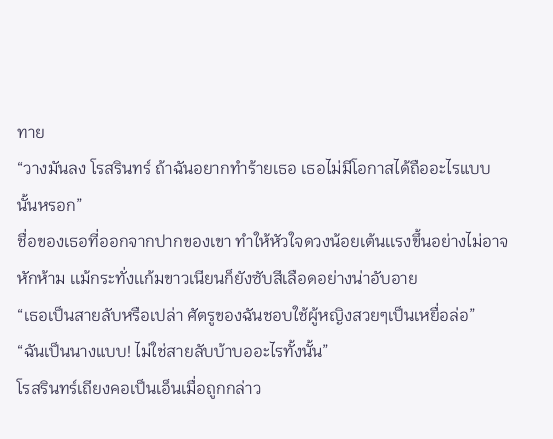ทาย
“วางมันลง โรสรินทร์ ถ้าฉันอยากทำร้ายเธอ เธอไม่มีโอกาสได้ถืออะไรแบบนั้นหรอก”
ชื่อของเธอที่ออกจากปากของเขา ทำให้หัวใจดวงน้อยเต้นเเรงขึ้นอย่างไม่อาจหักห้าม เเม้กระทั่งเเก้มขาวเนียนก็ยังซับสีเลือดอย่างน่าอับอาย
“เธอเป็นสายลับหรือเปล่า ศัตรูของฉันชอบใช้ผู้หญิงสวยๆเป็นเหยื่อล่อ”
“ฉันเป็นนางแบบ! ไม่ใช่สายลับบ้าบออะไรทั้งนั้น”
โรสรินทร์เถียงคอเป็นเอ็นเมื่อถูกกล่าว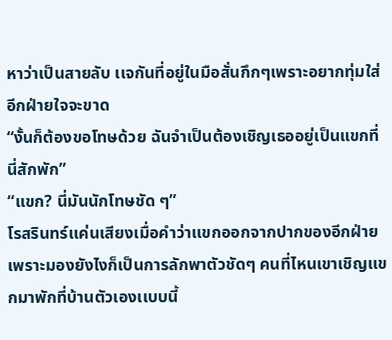หาว่าเป็นสายลับ เเจกันที่อยู่ในมือสั่นกึกๆเพราะอยากทุ่มใส่อีกฝ่ายใจจะขาด
“งั้นก็ต้องขอโทษด้วย ฉันจำเป็นต้องเชิญเธออยู่เป็นแขกที่นี่สักพัก”
“แขก? นี่มันนักโทษชัด ๆ”
โรสรินทร์เเค่นเสียงเมื่อคำว่าเเขกออกจากปากของอีกฝ่าย เพราะมองยังไงก็เป็นการลักพาตัวชัดๆ คนที่ไหนเขาเชิญเเขกมาพักที่บ้านตัวเองเเบบนี้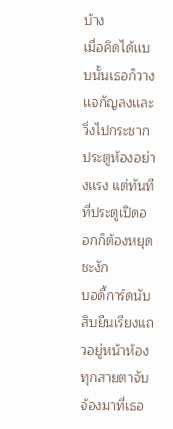บ้าง
เมื่อคิดได้เเบบนั้นเธอก็วางเเจกัญลงเเละวิ่งไปกระชากประตูห้องอย่างเเรง แต่ทันทีที่ประตูเปิดออกก็ต้องหยุดชะงัก
บอดี้การ์ดนับสิบยืนเรียงแถวอยู่หน้าห้อง ทุกสายตาจับจ้องมาที่เธอ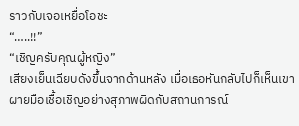ราวกับเจอเหยื่อโอชะ
“…..!!”
“เชิญครับคุณผู้หญิง”
เสียงเย็นเฉียบดังขึ้นจากด้านหลัง เมื่อเธอหันกลับไปก็เห็นเขาผายมือเชื้อเชิญอย่างสุภาพผิดกับสถานการณ์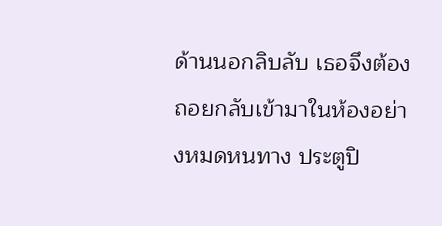ด้านนอกลิบลับ เธอจึงต้องถอยกลับเข้ามาในห้องอย่างหมดหนทาง ประตูปิ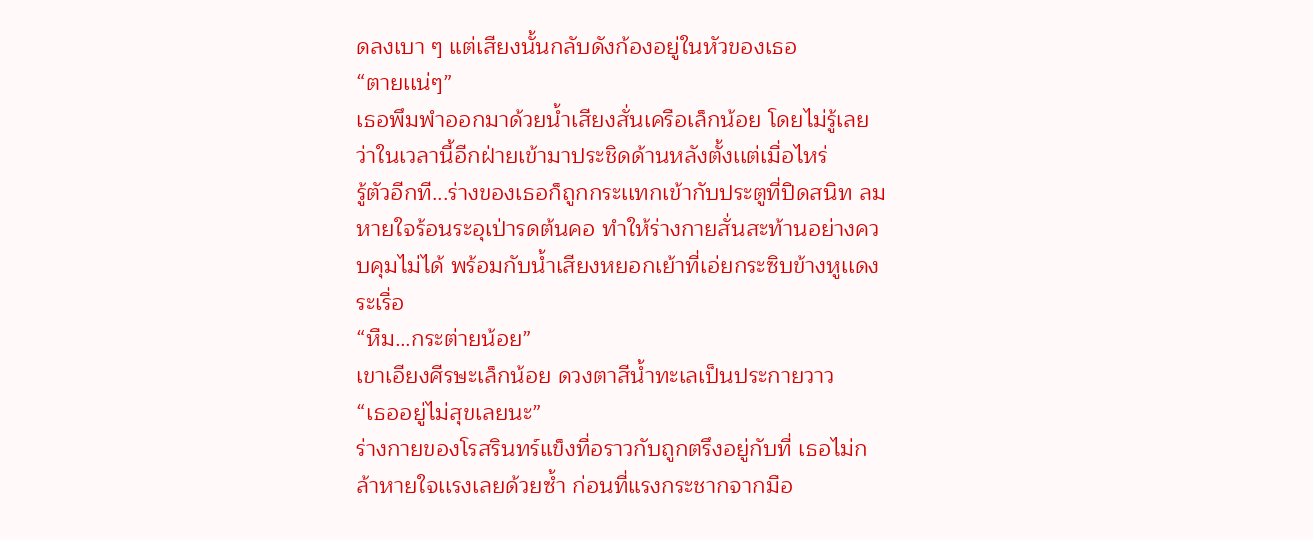ดลงเบา ๆ แต่เสียงนั้นกลับดังก้องอยู่ในหัวของเธอ
“ตายเเน่ๆ”
เธอพึมพำออกมาด้วยน้ำเสียงสั่นเครือเล็กน้อย โดยไม่รู้เลยว่าในเวลานี้อีกฝ่ายเข้ามาประชิดด้านหลังตั้งเเต่เมื่อไหร่
รู้ตัวอีกที...ร่างของเธอก็ถูกกระเเทกเข้ากับประตูที่ปิดสนิท ลมหายใจร้อนระอุเป่ารดต้นคอ ทำให้ร่างกายสั่นสะท้านอย่างควบคุมไม่ได้ พร้อมกับน้ำเสียงหยอกเย้าที่เอ่ยกระซิบข้างหูเเดงระเรื่อ
“หืม…กระต่ายน้อย”
เขาเอียงศีรษะเล็กน้อย ดวงตาสีน้ำทะเลเป็นประกายวาว
“เธออยู่ไม่สุขเลยนะ”
ร่างกายของโรสรินทร์แข็งทื่อราวกับถูกตรึงอยู่กับที่ เธอไม่กล้าหายใจเเรงเลยด้วยซ้ำ ก่อนที่แรงกระชากจากมือ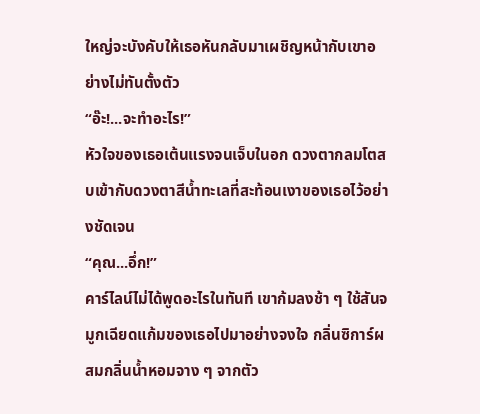ใหญ่จะบังคับให้เธอหันกลับมาเผชิญหน้ากับเขาอย่างไม่ทันตั้งตัว
“อ๊ะ!...จะทำอะไร!”
หัวใจของเธอเต้นแรงจนเจ็บในอก ดวงตากลมโตสบเข้ากับดวงตาสีน้ำทะเลที่สะท้อนเงาของเธอไว้อย่างชัดเจน
“คุณ...อึ่ก!”
คาร์ไลน์ไม่ได้พูดอะไรในทันที เขาก้มลงช้า ๆ ใช้สันจมูกเฉียดแก้มของเธอไปมาอย่างจงใจ กลิ่นซิการ์ผสมกลิ่นน้ำหอมจาง ๆ จากตัว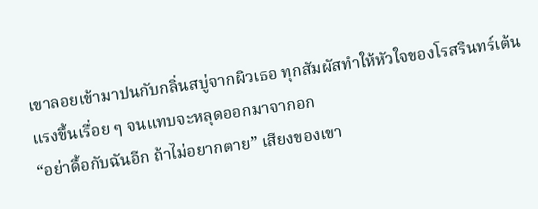เขาลอยเข้ามาปนกับกลิ่นสบู่จากผิวเธอ ทุกสัมผัสทำให้หัวใจของโรสรินทร์เต้นแรงขึ้นเรื่อย ๆ จนแทบจะหลุดออกมาจากอก
“อย่าดื้อกับฉันอีก ถ้าไม่อยากตาย” เสียงของเขา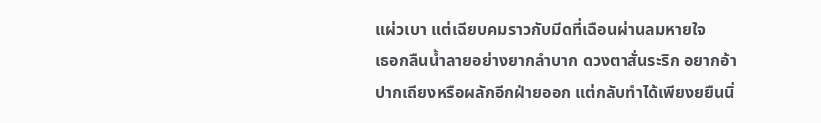แผ่วเบา แต่เฉียบคมราวกับมีดที่เฉือนผ่านลมหายใจ
เธอกลืนน้ำลายอย่างยากลำบาก ดวงตาสั่นระริก อยากอ้าปากเถียงหรือผลักอีกฝ่ายออก แต่กลับทำได้เพียงยยืนนิ่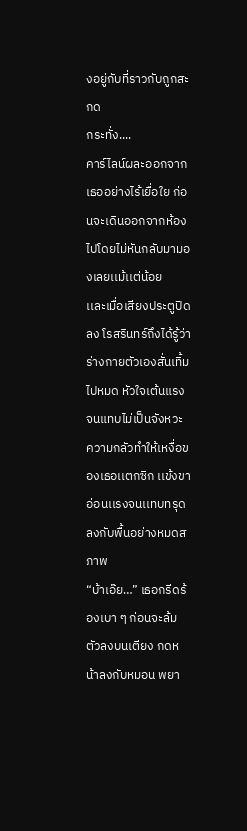งอยู่กับที่ราวกับถูกสะกด
กระทั่ง....
คาร์ไลน์ผละออกจากเธออย่างไร้เยื่อใย ก่อนจะเดินออกจากห้องไปโดยไม่หันกลับมามองเลยเเม้เเต่น้อย
เเละเมื่อเสียงประตูปิดลง โรสรินทร์ถึงได้รู้ว่าร่างกายตัวเองสั่นเทิ้มไปหมด หัวใจเต้นแรงจนแทบไม่เป็นจังหวะ ความกลัวทำให้เหงื่อของเธอเเตกซิก เเข้งขาอ่อนเเรงจนเเทบทรุดลงกับพื้นอย่างหมดสภาพ
“บ้าเอ๊ย…” เธอกรีดร้องเบา ๆ ก่อนจะล้มตัวลงบนเตียง กดหน้าลงกับหมอน พยา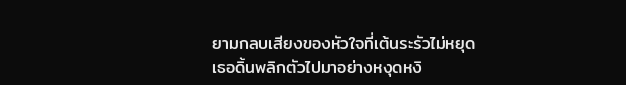ยามกลบเสียงของหัวใจที่เต้นระรัวไม่หยุด
เธอดิ้นพลิกตัวไปมาอย่างหงุดหงิ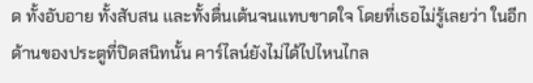ด ทั้งอับอาย ทั้งสับสน เเละทั้งตื่นเต้นจนแทบขาดใจ โดยที่เธอไม่รู้เลยว่า ในอีกด้านของประตูที่ปิดสนิทนั้น คาร์ไลน์ยังไม่ได้ไปไหนไกล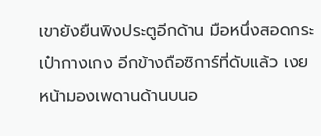เขายังยืนพิงประตูอีกด้าน มือหนึ่งสอดกระเป๋ากางเกง อีกข้างถือซิการ์ที่ดับแล้ว เงยหน้ามองเพดานด้านบนอ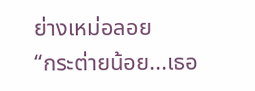ย่างเหม่อลอย
“กระต่ายน้อย...เธอ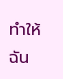ทำให้ฉัน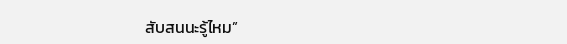สับสนนะรู้ไหม”